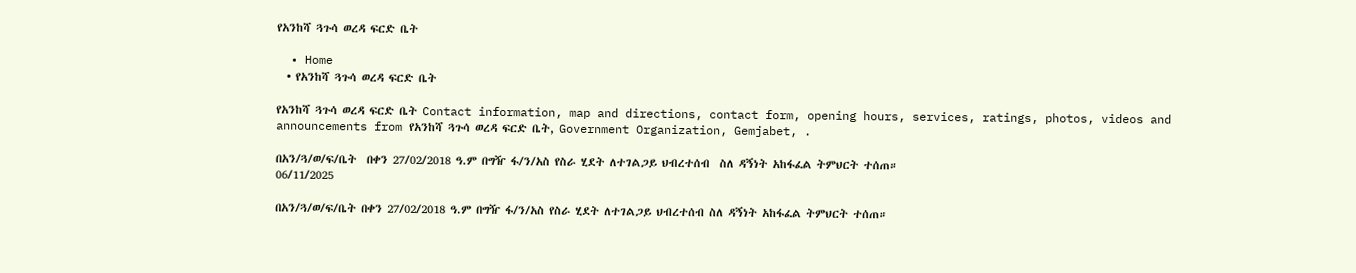የአንከሻ ጓጉሳ ወረዳ ፍርድ ቤት

  • Home
  • የአንከሻ ጓጉሳ ወረዳ ፍርድ ቤት

የአንከሻ ጓጉሳ ወረዳ ፍርድ ቤት Contact information, map and directions, contact form, opening hours, services, ratings, photos, videos and announcements from የአንከሻ ጓጉሳ ወረዳ ፍርድ ቤት, Government Organization, Gemjabet, .

በአን/ጓ/ወ/ፍ/ቤት  በቀን 27/02/2018 ዓ.ም በግዥ ፋ/ን/አስ የስራ ሂደት ለተገልጋይ ህብረተሰብ  ስለ ዳኝነት አከፋፈል ትምህርት ተሰጠ።
06/11/2025

በአን/ጓ/ወ/ፍ/ቤት በቀን 27/02/2018 ዓ.ም በግዥ ፋ/ን/አስ የስራ ሂደት ለተገልጋይ ህብረተሰብ ስለ ዳኝነት አከፋፈል ትምህርት ተሰጠ።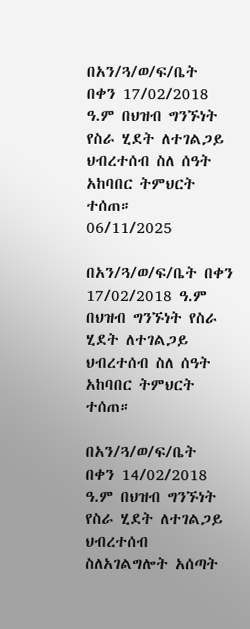በአን/ጓ/ወ/ፍ/ቤት  በቀን 17/02/2018 ዓ.ም በህዝብ ግንኙነት የስራ ሂደት ለተገልጋይ ህብረተሰብ ስለ ሰዓት አከባበር ትምህርት ተሰጠ።
06/11/2025

በአን/ጓ/ወ/ፍ/ቤት በቀን 17/02/2018 ዓ.ም በህዝብ ግንኙነት የስራ ሂደት ለተገልጋይ ህብረተሰብ ስለ ሰዓት አከባበር ትምህርት ተሰጠ።

በአን/ጓ/ወ/ፍ/ቤት  በቀን 14/02/2018 ዓ.ም በህዝብ ግንኙነት የስራ ሂደት ለተገልጋይ ህብረተሰብ ስለአገልግሎት አሰጣት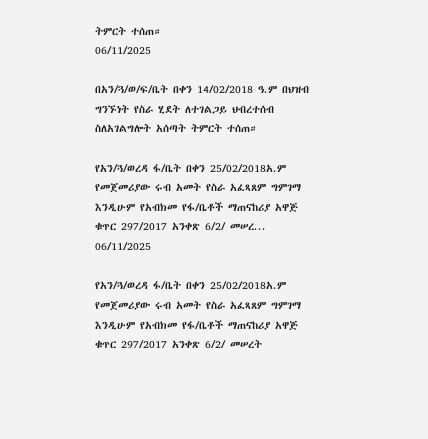ትምርት ተሰጠ።
06/11/2025

በአን/ጓ/ወ/ፍ/ቤት በቀን 14/02/2018 ዓ.ም በህዝብ ግንኙነት የስራ ሂደት ለተገልጋይ ህብረተሰብ ስለአገልግሎት አሰጣት ትምርት ተሰጠ።

የአን/ጓ/ወረዳ ፋ/ቤት በቀን 25/02/2018አ.ም የመጀመሪያው ሩብ አመት የስራ አፈጻጸም ግምገማ  እንዲሁም የአብክመ የፋ/ቤቶች ማጠናከሪያ አዋጅ ቁጥር 297/2017 አንቀጽ 6/2/ መሠረ...
06/11/2025

የአን/ጓ/ወረዳ ፋ/ቤት በቀን 25/02/2018አ.ም የመጀመሪያው ሩብ አመት የስራ አፈጻጸም ግምገማ እንዲሁም የአብክመ የፋ/ቤቶች ማጠናከሪያ አዋጅ ቁጥር 297/2017 አንቀጽ 6/2/ መሠረት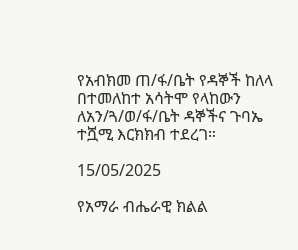የአብክመ ጠ/ፋ/ቤት የዳኞች ከለላ በተመለከተ አሳትሞ የላከውን ለአን/ጓ/ወ/ፋ/ቤት ዳኞችና ጉባኤ ተሿሚ እርክክብ ተደረገ።

15/05/2025

የአማራ ብሔራዊ ክልል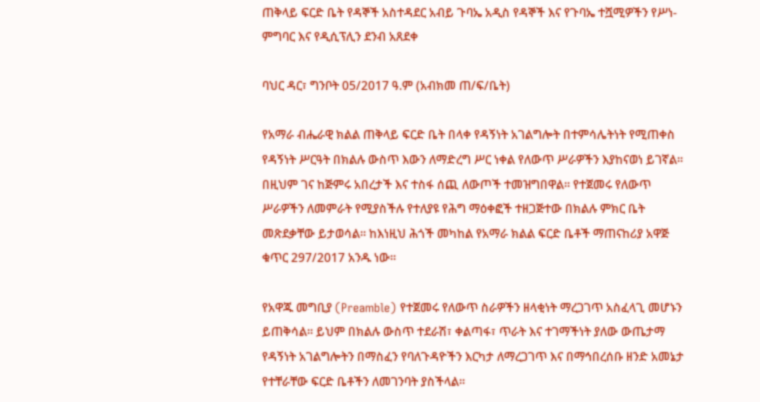ጠቅላይ ፍርድ ቤት የዳኞች አስተዳደር አብይ ጉባኤ አዲስ የዳኞች እና የጉባኤ ተሿሚዎችን የሥነ-ምግባር እና የዲሲፕሊን ደንብ አጸደቀ

ባህር ዳር፣ ግንቦት 05/2017 ዓ.ም (አብክመ ጠ/ፍ/ቤት)

የአማራ ብሔራዊ ክልል ጠቅላይ ፍርድ ቤት በላቀ የዳኝነት አገልግሎት በተምሳሌትነት የሚጠቀስ የዳኝነት ሥርዓት በክልሉ ውስጥ እውን ለማድረግ ሥር ነቀል የለውጥ ሥራዎችን እያከናወነ ይገኛል፡፡ በዚህም ገና ከጅምሩ አበረታች እና ተስፋ ሰጪ ለውጦች ተመዝግበዋል፡፡ የተጀመሩ የለውጥ ሥራዎችን ለመምራት የሚያስችሉ የተለያዩ የሕግ ማዕቀፎች ተዘጋጅተው በክልሉ ምክር ቤት መጽደቃቸው ይታወሳል፡፡ ከእነዚህ ሕጎች መካከል የአማራ ክልል ፍርድ ቤቶች ማጠናከሪያ አዋጅ ቁጥር 297/2017 አንዱ ነው፡፡

የአዋጁ መግቢያ (Preamble) የተጀመሩ የለውጥ ስራዎችን ዘላቂነት ማረጋገጥ አስፈላጊ መሆኑን ይጠቅሳል፡፡ ይህም በክልሉ ውስጥ ተደራሽ፣ ቀልጣፋ፣ ጥራት እና ተገማችነት ያለው ውጤታማ የዳኝነት አገልግሎትን በማስፈን የባለጉዳዮችን እርካታ ለማረጋገጥ እና በማኅበረሰቡ ዘንድ አመኔታ የተቸራቸው ፍርድ ቤቶችን ለመገንባት ያስችላል፡፡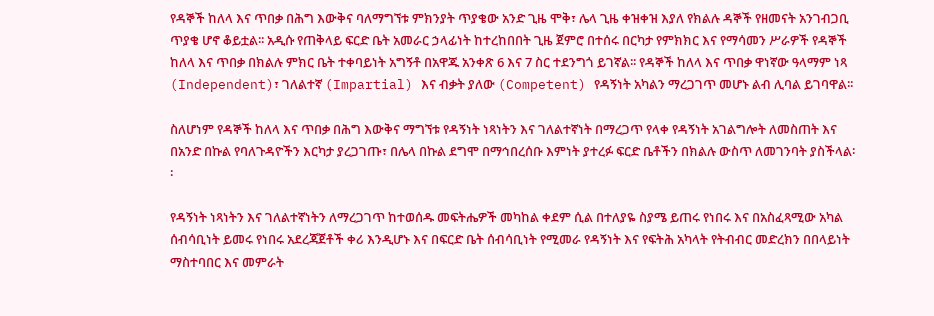የዳኞች ከለላ እና ጥበቃ በሕግ እውቅና ባለማግኘቱ ምክንያት ጥያቄው አንድ ጊዜ ሞቅ፣ ሌላ ጊዜ ቀዝቀዝ እያለ የክልሉ ዳኞች የዘመናት አንገብጋቢ ጥያቄ ሆኖ ቆይቷል፡፡ አዲሱ የጠቅላይ ፍርድ ቤት አመራር ኃላፊነት ከተረከበበት ጊዜ ጀምሮ በተሰሩ በርካታ የምክክር እና የማሳመን ሥራዎች የዳኞች ከለላ እና ጥበቃ በክልሉ ምክር ቤት ተቀባይነት አግኝቶ በአዋጁ አንቀጽ 6 እና 7 ስር ተደንግጎ ይገኛል፡፡ የዳኞች ከለላ እና ጥበቃ ዋነኛው ዓላማም ነጻ (Independent)፣ ገለልተኛ (Impartial) እና ብቃት ያለው (Competent) የዳኝነት አካልን ማረጋገጥ መሆኑ ልብ ሊባል ይገባዋል፡፡

ስለሆነም የዳኞች ከለላ እና ጥበቃ በሕግ እውቅና ማግኘቱ የዳኝነት ነጻነትን እና ገለልተኛነት በማረጋጥ የላቀ የዳኝነት አገልግሎት ለመስጠት እና በአንድ በኩል የባለጉዳዮችን እርካታ ያረጋገጡ፣ በሌላ በኩል ደግሞ በማኅበረሰቡ እምነት ያተረፉ ፍርድ ቤቶችን በክልሉ ውስጥ ለመገንባት ያስችላል፡፡

የዳኝነት ነጻነትን እና ገለልተኛነትን ለማረጋገጥ ከተወሰዱ መፍትሔዎች መካከል ቀደም ሲል በተለያዬ ስያሜ ይጠሩ የነበሩ እና በአስፈጻሚው አካል ሰብሳቢነት ይመሩ የነበሩ አደረጃጀቶች ቀሪ እንዲሆኑ እና በፍርድ ቤት ሰብሳቢነት የሚመራ የዳኝነት እና የፍትሕ አካላት የትብብር መድረክን በበላይነት ማስተባበር እና መምራት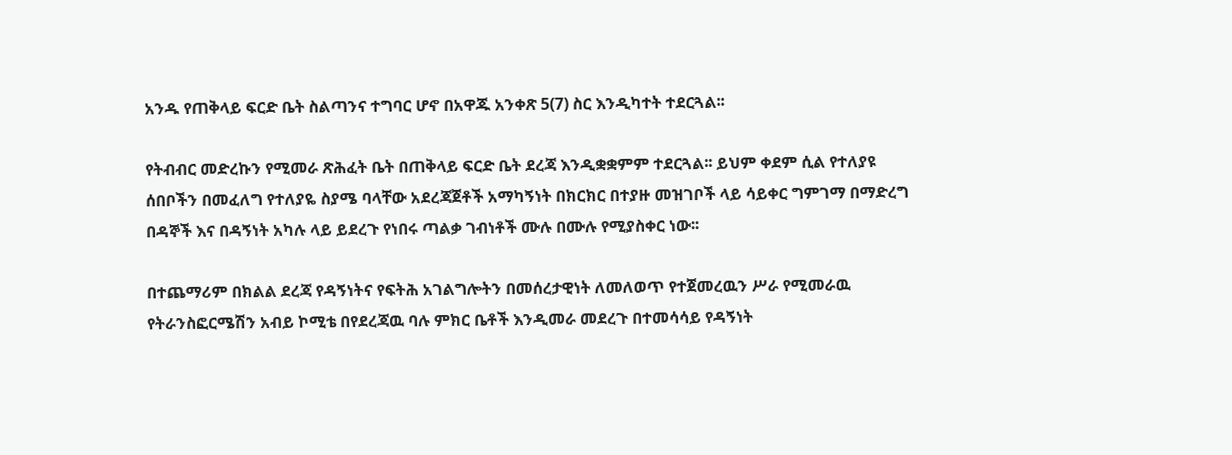አንዱ የጠቅላይ ፍርድ ቤት ስልጣንና ተግባር ሆኖ በአዋጁ አንቀጽ 5(7) ስር እንዲካተት ተደርጓል፡፡

የትብብር መድረኩን የሚመራ ጽሕፈት ቤት በጠቅላይ ፍርድ ቤት ደረጃ እንዲቋቋምም ተደርጓል፡፡ ይህም ቀደም ሲል የተለያዩ ሰበቦችን በመፈለግ የተለያዬ ስያሜ ባላቸው አደረጃጀቶች አማካኝነት በክርክር በተያዙ መዝገቦች ላይ ሳይቀር ግምገማ በማድረግ በዳኞች እና በዳኝነት አካሉ ላይ ይደረጉ የነበሩ ጣልቃ ገብነቶች ሙሉ በሙሉ የሚያስቀር ነው፡፡

በተጨማሪም በክልል ደረጃ የዳኝነትና የፍትሕ አገልግሎትን በመሰረታዊነት ለመለወጥ የተጀመረዉን ሥራ የሚመራዉ የትራንስፎርሜሽን አብይ ኮሚቴ በየደረጃዉ ባሉ ምክር ቤቶች እንዲመራ መደረጉ በተመሳሳይ የዳኝነት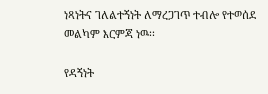ነጻነትና ገለልተኝነት ለማረጋገጥ ተብሎ የተወሰደ መልካም እርምጃ ነዉ፡፡

የዳኝነት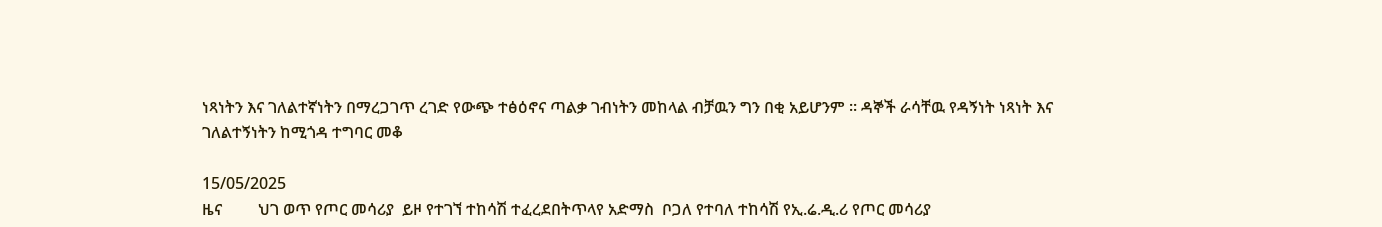ነጻነትን እና ገለልተኛነትን በማረጋገጥ ረገድ የውጭ ተፅዕኖና ጣልቃ ገብነትን መከላል ብቻዉን ግን በቂ አይሆንም ፡፡ ዳኞች ራሳቸዉ የዳኝነት ነጻነት እና ገለልተኝነትን ከሚጎዳ ተግባር መቆ

15/05/2025
ዜና         ህገ ወጥ የጦር መሳሪያ  ይዞ የተገኘ ተከሳሽ ተፈረደበትጥላየ አድማስ  ቦጋለ የተባለ ተከሳሽ የኢ.ሬ.ዲ.ሪ የጦር መሳሪያ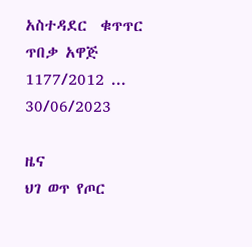አስተዳደር  ቁጥጥር  ጥበቃ አዋጅ 1177/2012 ...
30/06/2023

ዜና
ህገ ወጥ የጦር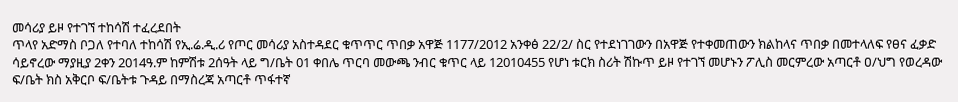መሳሪያ ይዞ የተገኘ ተከሳሽ ተፈረደበት
ጥላየ አድማስ ቦጋለ የተባለ ተከሳሽ የኢ.ሬ.ዲ.ሪ የጦር መሳሪያ አስተዳደር ቁጥጥር ጥበቃ አዋጅ 1177/2012 አንቀፅ 22/2/ ስር የተደነገገውን በአዋጅ የተቀመጠውን ክልከላና ጥበቃ በመተላለፍ የፀና ፈቃድ ሳይኖረው ማያዚያ 2ቀን 2014ዓ.ም ከምሽቱ 2ሰዓት ላይ ግ/ቤት 01 ቀበሌ ጥርባ መውጫ ንብር ቁጥር ላይ 12010455 የሆነ ቱርክ ስሪት ሽኩጥ ይዞ የተገኘ መሆኑን ፖሊስ መርምረው አጣርቶ ዐ/ህግ የወረዳው ፍ/ቤት ክስ አቅርቦ ፍ/ቤትቱ ጉዳይ በማስረጃ አጣርቶ ጥፋተኛ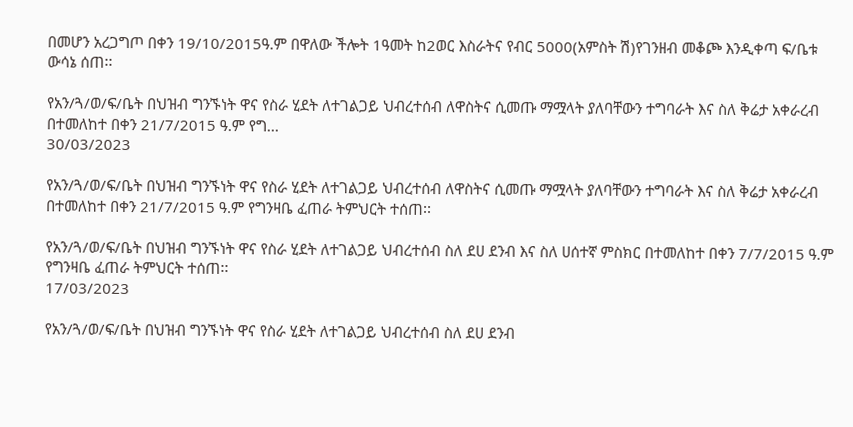በመሆን አረጋግጦ በቀን 19/10/2015ዓ.ም በዋለው ችሎት 1ዓመት ከ2ወር እስራትና የብር 5000(አምስት ሽ)የገንዘብ መቆጮ እንዲቀጣ ፍ/ቤቱ ውሳኔ ሰጠ፡፡

የአን/ጓ/ወ/ፍ/ቤት በህዝብ ግንኙነት ዋና የስራ ሂደት ለተገልጋይ ህብረተሰብ ለዋስትና ሲመጡ ማሟላት ያለባቸውን ተግባራት እና ስለ ቅሬታ አቀራረብ በተመለከተ በቀን 21/7/2015 ዓ.ም የግ...
30/03/2023

የአን/ጓ/ወ/ፍ/ቤት በህዝብ ግንኙነት ዋና የስራ ሂደት ለተገልጋይ ህብረተሰብ ለዋስትና ሲመጡ ማሟላት ያለባቸውን ተግባራት እና ስለ ቅሬታ አቀራረብ በተመለከተ በቀን 21/7/2015 ዓ.ም የግንዛቤ ፈጠራ ትምህርት ተሰጠ፡፡

የአን/ጓ/ወ/ፍ/ቤት በህዝብ ግንኙነት ዋና የስራ ሂደት ለተገልጋይ ህብረተሰብ ስለ ደሀ ደንብ እና ስለ ሀሰተኛ ምስክር በተመለከተ በቀን 7/7/2015 ዓ.ም የግንዛቤ ፈጠራ ትምህርት ተሰጠ፡፡
17/03/2023

የአን/ጓ/ወ/ፍ/ቤት በህዝብ ግንኙነት ዋና የስራ ሂደት ለተገልጋይ ህብረተሰብ ስለ ደሀ ደንብ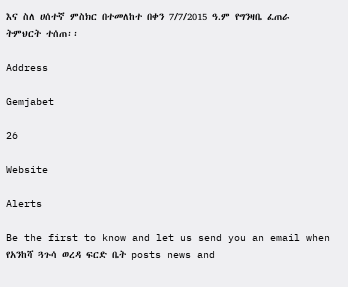እና ስለ ሀሰተኛ ምስክር በተመለከተ በቀን 7/7/2015 ዓ.ም የግንዛቤ ፈጠራ ትምህርት ተሰጠ፡፡

Address

Gemjabet

26

Website

Alerts

Be the first to know and let us send you an email when የአንከሻ ጓጉሳ ወረዳ ፍርድ ቤት posts news and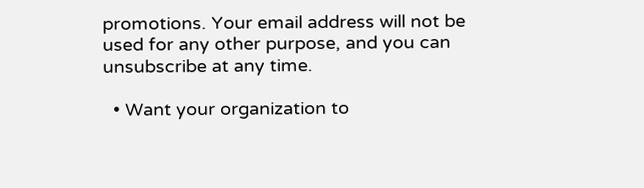promotions. Your email address will not be used for any other purpose, and you can unsubscribe at any time.

  • Want your organization to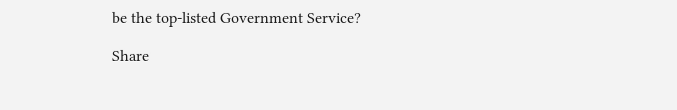be the top-listed Government Service?

Share